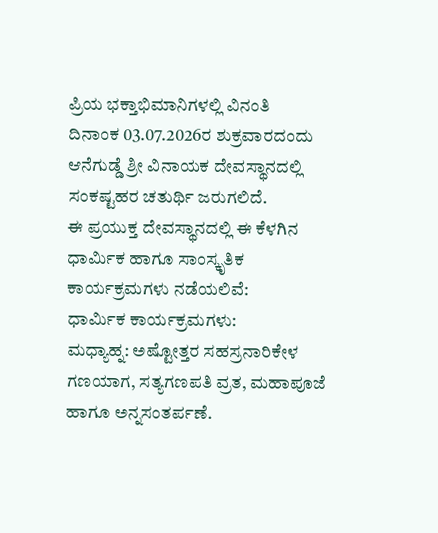ಪ್ರಿಯ ಭಕ್ತಾಭಿಮಾನಿಗಳಲ್ಲಿ ವಿನಂತಿ
ದಿನಾಂಕ 03.07.2026ರ ಶುಕ್ರವಾರದಂದು ಆನೆಗುಡ್ಡೆ ಶ್ರೀ ವಿನಾಯಕ ದೇವಸ್ಥಾನದಲ್ಲಿ ಸಂಕಷ್ಟಹರ ಚತುರ್ಥಿ ಜರುಗಲಿದೆ.
ಈ ಪ್ರಯುಕ್ತ ದೇವಸ್ಥಾನದಲ್ಲಿ ಈ ಕೆಳಗಿನ ಧಾರ್ಮಿಕ ಹಾಗೂ ಸಾಂಸ್ಕೃತಿಕ ಕಾರ್ಯಕ್ರಮಗಳು ನಡೆಯಲಿವೆ:
ಧಾರ್ಮಿಕ ಕಾರ್ಯಕ್ರಮಗಳು:
ಮಧ್ಯಾಹ್ನ: ಅಷ್ಟೋತ್ತರ ಸಹಸ್ರನಾರಿಕೇಳ ಗಣಯಾಗ, ಸತ್ಯಗಣಪತಿ ವ್ರತ, ಮಹಾಪೂಜೆ ಹಾಗೂ ಅನ್ನಸಂತರ್ಪಣೆ.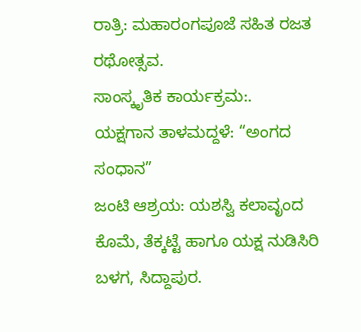ರಾತ್ರಿ: ಮಹಾರಂಗಪೂಜೆ ಸಹಿತ ರಜತ ರಥೋತ್ಸವ.
ಸಾಂಸ್ಕೃತಿಕ ಕಾರ್ಯಕ್ರಮ:.
ಯಕ್ಷಗಾನ ತಾಳಮದ್ದಳೆ: “ಅಂಗದ ಸಂಧಾನ”
ಜಂಟಿ ಆಶ್ರಯ: ಯಶಸ್ವಿ ಕಲಾವೃಂದ ಕೊಮೆ, ತೆಕ್ಕಟ್ಟೆ ಹಾಗೂ ಯಕ್ಷ ನುಡಿಸಿರಿ ಬಳಗ, ಸಿದ್ದಾಪುರ.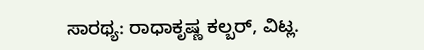ಸಾರಥ್ಯ: ರಾಧಾಕೃಷ್ಣ ಕಲ್ಬರ್, ವಿಟ್ಲ.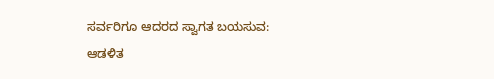ಸರ್ವರಿಗೂ ಆದರದ ಸ್ವಾಗತ ಬಯಸುವ:
ಆಡಳಿತ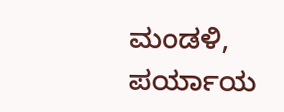ಮಂಡಳಿ, ಪರ್ಯಾಯ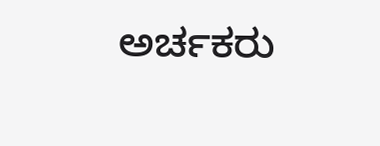ಅರ್ಚಕರು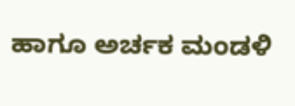ಹಾಗೂ ಅರ್ಚಕ ಮಂಡಳಿ